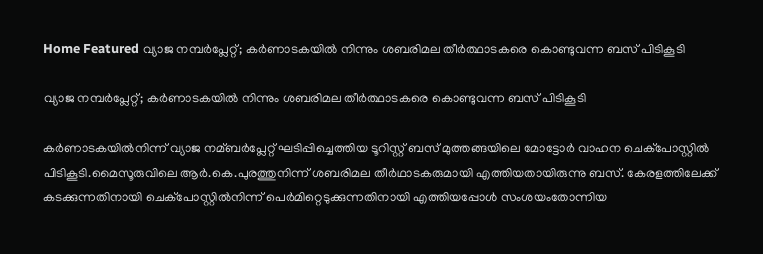Home Featured വ്യാജ നമ്പര്‍പ്ലേറ്റ്; കര്‍ണാടകയില്‍ നിന്നും ശബരിമല തീര്‍ത്ഥാടകരെ കൊണ്ടുവന്ന ബസ് പിടികൂടി

വ്യാജ നമ്പര്‍പ്ലേറ്റ്; കര്‍ണാടകയില്‍ നിന്നും ശബരിമല തീര്‍ത്ഥാടകരെ കൊണ്ടുവന്ന ബസ് പിടികൂടി

കര്‍ണാടകയില്‍നിന്ന് വ്യാജ നമ്ബര്‍പ്ലേറ്റ് ഘടിപ്പിച്ചെത്തിയ ടൂറിസ്റ്റ് ബസ് മുത്തങ്ങയിലെ മോട്ടോര്‍ വാഹന ചെക്പോസ്റ്റില്‍ പിടികൂടി.മൈസൂരുവിലെ ആര്‍.കെ.പുരത്തുനിന്ന് ശബരിമല തീര്‍ഥാടകരുമായി എത്തിയതായിരുന്നു ബസ്. കേരളത്തിലേക്ക് കടക്കുന്നതിനായി ചെക്പോസ്റ്റില്‍നിന്ന് പെര്‍മിറ്റെടുക്കുന്നതിനായി എത്തിയപ്പോള്‍ സംശയംതോന്നിയ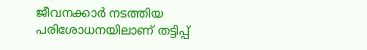ജീവനക്കാര്‍ നടത്തിയ പരിശോധനയിലാണ് തട്ടിപ്പ്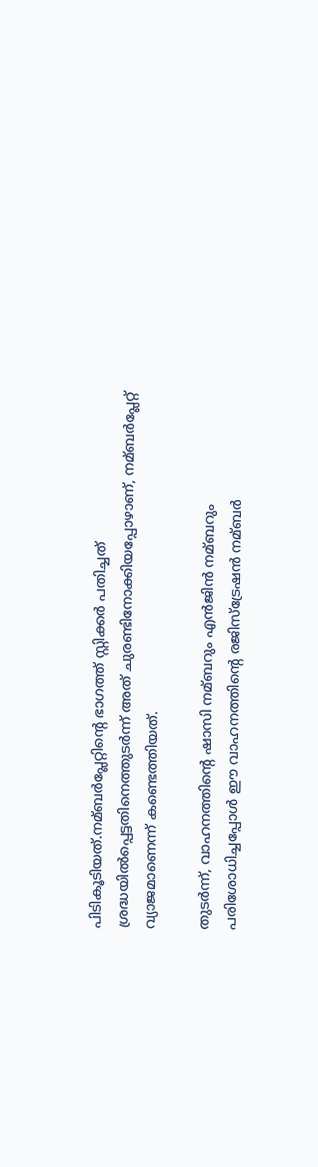പിടികൂടിയത്.നമ്ബര്‍പ്ലേറ്റിന്റെ ഭാഗത്ത് സ്റ്റിക്കര്‍ പതിച്ചത് ശ്രദ്ധയില്‍പ്പെട്ടതിനെത്തുടര്‍ന്ന് അത് ചുരണ്ടിനോക്കിയപ്പോഴാണ്, നമ്ബര്‍പ്ലേറ്റ് വ്യാജമാണെന്ന് കണ്ടെത്തിയത്.

തുടര്‍ന്ന്, വാഹനത്തിന്റെ ഷാസി നമ്ബറും എന്‍ജിന്‍ നമ്ബറും പരിശോധിച്ചപ്പോള്‍ ഈ വാഹനത്തിന്റെ രജിസ്ട്രേഷന്‍ നമ്ബര്‍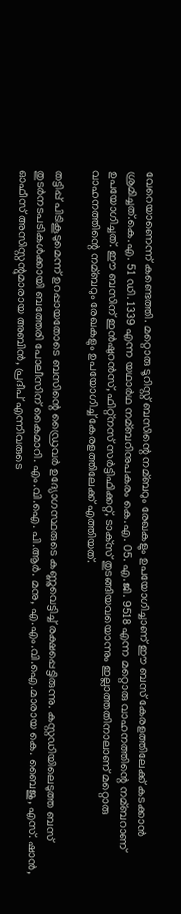വേറെയാണെന്ന് കണ്ടെത്തി. മറ്റൊരു ടൂറിസ്റ്റ് ബസിന്റെ നമ്ബറും രേഖകളും ഉപയോഗിച്ചാണ് ഈ ബസ് കേരളത്തിലേക്ക് കടക്കാന്‍ ശ്രമിച്ചത്.കെ.എ. 51 ഡി. 1339 എന്ന യഥാര്‍ഥ നമ്ബറിനുപകരം കെ.എ. 05. എ.ജി. 9518 എന്ന മറ്റൊരു വാഹനത്തിന്റെ നമ്ബറാണ് ഉപയോഗിച്ചത്. ഈ ബസിന് ഇന്‍ഷുറന്‍സ്, ഫിറ്റ്നസ് സര്‍ട്ടിഫിക്കറ്റ്, ടാക്‌സ് തുടങ്ങിയവയൊന്നും ഇല്ലാത്തതിനാലാണ് മറ്റൊരു വാഹനത്തിന്റെ നമ്ബറും രേഖകളും ഉപയോഗിച്ച്‌ കേരളത്തിലേക്ക് എത്തിയത്.

തട്ടിപ്പ് പിടികൂടുമെന്ന് ഉറപ്പായതോടെ ബസിന്റെ ഡ്രൈവര്‍ ഉദ്യോഗസ്ഥരുടെ കണ്ണുവെട്ടിച്ച്‌ രക്ഷപ്പെട്ടിരുന്നു. കസ്റ്റഡിയിലെടുത്ത ബസ് തുടര്‍നടപടികള്‍ക്കായി ബത്തേരി പോലീസിന് കൈമാറി. എം.വി.ഐ. പി.ആര്‍. മനു, എ.എം.വി.ഐ.മാരായ കെ. ബൈജു, എസ്. ഷാന്‍, ഓഫീസ് അസിസ്റ്റന്റുമാരായ അബിന്‍, പ്രദീപ് എന്നിവരുടെ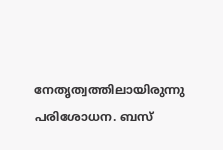നേതൃത്വത്തിലായിരുന്നു പരിശോധന. ബസ്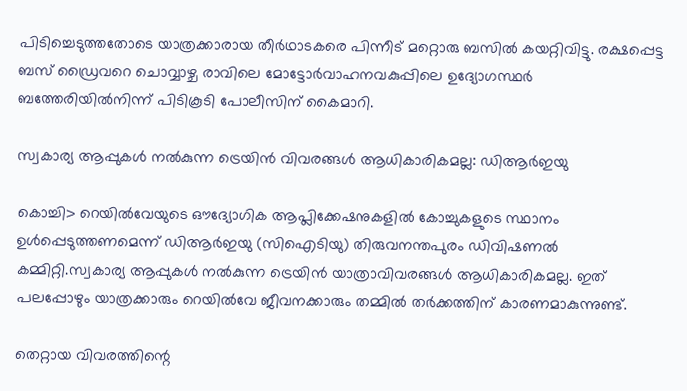പിടിച്ചെടുത്തതോടെ യാത്രക്കാരായ തീര്‍ഥാടകരെ പിന്നീട് മറ്റൊരു ബസില്‍ കയറ്റിവിട്ടു. രക്ഷപ്പെട്ട ബസ് ഡ്രൈവറെ ചൊവ്വാഴ്ച രാവിലെ മോട്ടോര്‍വാഹനവകുപ്പിലെ ഉദ്യോഗസ്ഥര്‍ ബത്തേരിയില്‍നിന്ന് പിടികൂടി പോലീസിന് കൈമാറി.

സ്വകാര്യ ആപ്പുകള്‍ നല്‍കുന്ന ട്രെയിന്‍ വിവരങ്ങള്‍ ആധികാരികമല്ല: ഡിആര്‍ഇയു

കൊച്ചി> റെയില്‍വേയുടെ ഔദ്യോഗിക ആപ്ലിക്കേഷനുകളില്‍ കോച്ചുകളുടെ സ്ഥാനം ഉള്‍പ്പെടുത്തണമെന്ന് ഡിആര്‍ഇയു (സിഐടിയു) തിരുവനന്തപുരം ഡിവിഷണല്‍ കമ്മിറ്റി.സ്വകാര്യ ആപ്പുകള്‍ നല്‍കുന്ന ട്രെയിന്‍ യാത്രാവിവരങ്ങള്‍ ആധികാരികമല്ല. ഇത് പലപ്പോഴും യാത്രക്കാരും റെയില്‍വേ ജീവനക്കാരും തമ്മില്‍ തര്‍ക്കത്തിന് കാരണമാകുന്നുണ്ട്.

തെറ്റായ വിവരത്തിന്റെ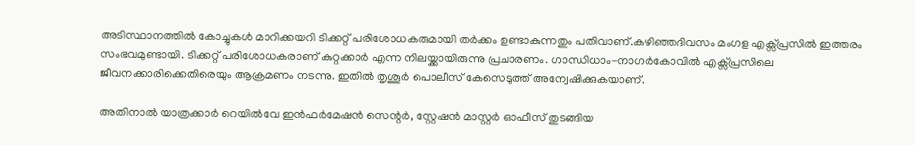അടിസ്ഥാനത്തില്‍ കോച്ചുകള്‍ മാറിക്കയറി ടിക്കറ്റ് പരിശോധകരുമായി തര്‍ക്കം ഉണ്ടാകുന്നതും പതിവാണ്.കഴിഞ്ഞദിവസം മംഗള എക്സ്പ്രസില്‍ ഇത്തരം സംഭവമുണ്ടായി. ടിക്കറ്റ് പരിശോധകരാണ് കുറ്റക്കാര്‍ എന്ന നിലയ്ക്കായിരുന്നു പ്രചാരണം. ഗാന്ധിധാം-നാഗര്‍കോവില്‍ എക്സ്പ്രസിലെ ജീവനക്കാരിക്കെതിരെയും ആക്രമണം നടന്നു. ഇതില്‍ തൃശൂര്‍ പൊലീസ് കേസെടുത്ത് അന്വേഷിക്കുകയാണ്.

അതിനാല്‍ യാത്രക്കാര്‍ റെയില്‍വേ ഇന്‍ഫര്‍മേഷന്‍ സെന്റര്‍, സ്റ്റേഷന്‍ മാസ്റ്റര്‍ ഓഫീസ് തുടങ്ങിയ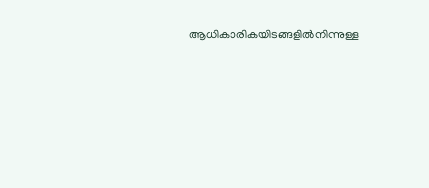ആധികാരികയിടങ്ങളില്‍നിന്നുള്ള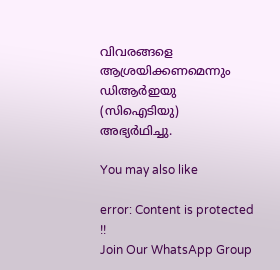വിവരങ്ങളെ ആശ്രയിക്കണമെന്നും ഡിആര്‍ഇയു (സിഐടിയു) അഭ്യര്‍ഥിച്ചു.

You may also like

error: Content is protected !!
Join Our WhatsApp Group